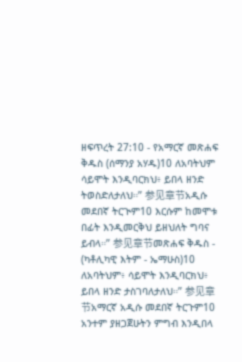ዘፍጥረት 27:10 - የአማርኛ መጽሐፍ ቅዱስ (ሰማንያ አሃዱ)10 ለአባትህም ሳይሞት እንዲባርክህ፥ ይበላ ዘንድ ትወስድለታለህ።” 参见章节አዲሱ መደበኛ ትርጒም10 እርሱም ከመሞቱ በፊት እንዲመርቅህ ይዘህለት ግባና ይብላ።” 参见章节መጽሐፍ ቅዱስ - (ካቶሊካዊ እትም - ኤማሁስ)10 ለአባትህም፥ ሳይሞት እንዲባርክህ፥ ይበላ ዘንድ ታስገባለታለህ።” 参见章节አማርኛ አዲሱ መደበኛ ትርጉም10 አንተም ያዘጋጀሁትን ምግብ እንዲበላ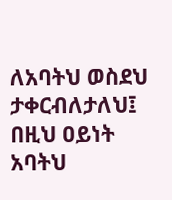ለአባትህ ወስደህ ታቀርብለታለህ፤ በዚህ ዐይነት አባትህ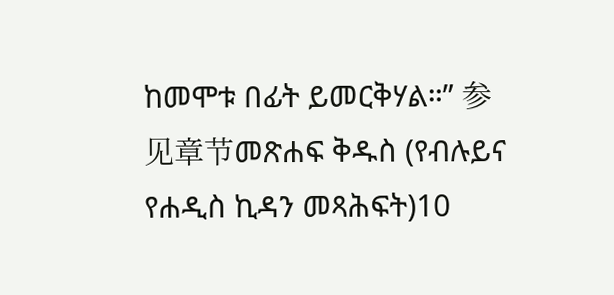ከመሞቱ በፊት ይመርቅሃል።” 参见章节መጽሐፍ ቅዱስ (የብሉይና የሐዲስ ኪዳን መጻሕፍት)10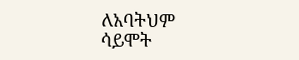ለአባትህም ሳይሞት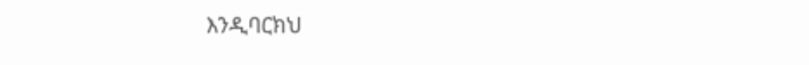እንዲባርክህ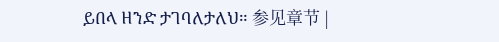ይበላ ዘንድ ታገባለታለህ። 参见章节 |